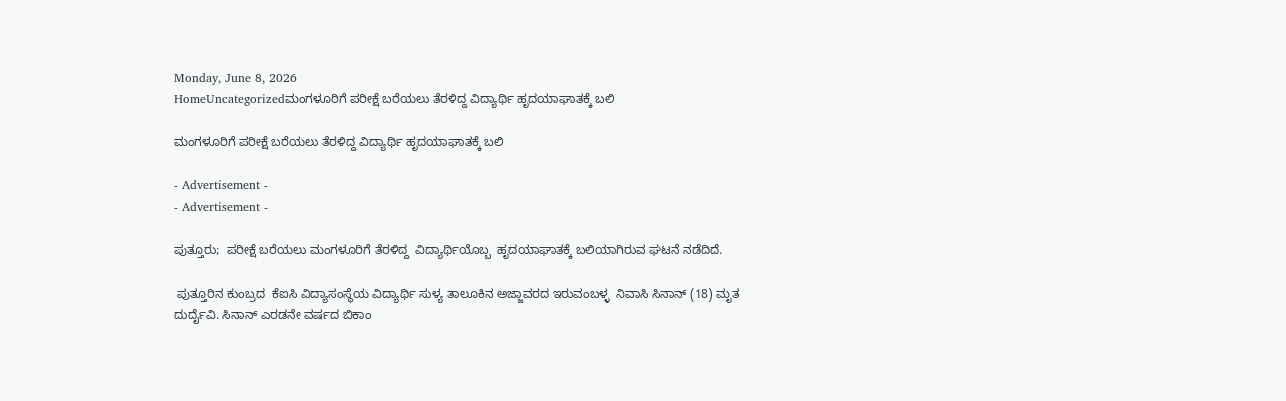Monday, June 8, 2026
HomeUncategorizedಮಂಗಳೂರಿಗೆ ಪರೀಕ್ಷೆ ಬರೆಯಲು ತೆರಳಿದ್ದ ವಿದ್ಯಾರ್ಥಿ ಹೃದಯಾಘಾತಕ್ಕೆ ಬಲಿ

ಮಂಗಳೂರಿಗೆ ಪರೀಕ್ಷೆ ಬರೆಯಲು ತೆರಳಿದ್ದ ವಿದ್ಯಾರ್ಥಿ ಹೃದಯಾಘಾತಕ್ಕೆ ಬಲಿ

- Advertisement -
- Advertisement -

ಪುತ್ತೂರು;  ಪರೀಕ್ಷೆ ಬರೆಯಲು ಮಂಗಳೂರಿಗೆ ತೆರಳಿದ್ದ  ವಿದ್ಯಾರ್ಥಿಯೊಬ್ಬ  ಹೃದಯಾಘಾತಕ್ಕೆ ಬಲಿಯಾಗಿರುವ ಘಟನೆ ನಡೆದಿದೆ.

 ಪುತ್ತೂರಿನ ಕುಂಬ್ರದ  ಕೆಐಸಿ ವಿದ್ಯಾಸಂಸ್ಥೆಯ ವಿದ್ಯಾರ್ಥಿ ಸುಳ್ಯ ತಾಲೂಕಿನ ಅಜ್ಜಾವರದ ಇರುವಂಬಳ್ಳ  ನಿವಾಸಿ ಸಿನಾನ್ (18) ಮೃತ ದುರ್ದೈವಿ. ಸಿನಾನ್ ಎರಡನೇ ವರ್ಷದ ಬಿಕಾಂ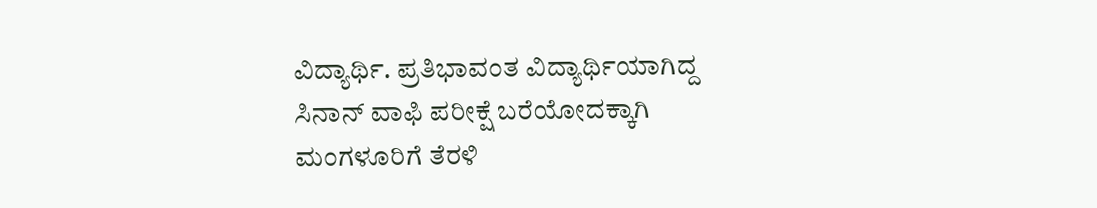ವಿದ್ಯಾರ್ಥಿ. ಪ್ರತಿಭಾವಂತ ವಿದ್ಯಾರ್ಥಿಯಾಗಿದ್ದ ಸಿನಾನ್ ವಾಫಿ ಪರೀಕ್ಷೆ ಬರೆಯೋದಕ್ಕಾಗಿ ಮಂಗಳೂರಿಗೆ ತೆರಳಿ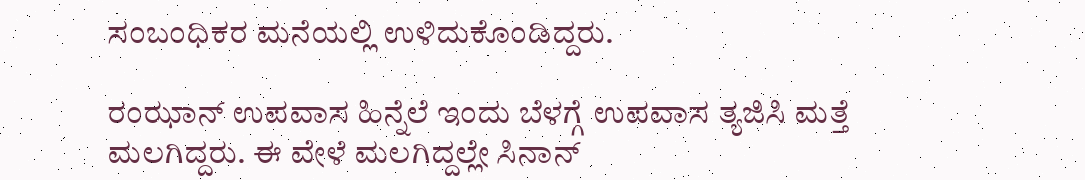ಸಂಬಂಧಿಕರ ಮನೆಯಲ್ಲಿ ಉಳಿದುಕೊಂಡಿದ್ದರು.

ರಂಝಾನ್ ಉಪವಾಸ ಹಿನ್ನೆಲೆ ಇಂದು ಬೆಳಗ್ಗೆ ಉಪವಾಸ ತ್ಯಜಿಸಿ ಮತ್ತೆ ಮಲಗಿದ್ದರು. ಈ ವೇಳೆ ಮಲಗಿದ್ದಲ್ಲೇ ಸಿನಾನ್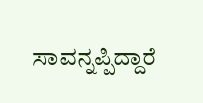ಸಾವನ್ನಪ್ಪಿದ್ದಾರೆ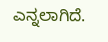ಎನ್ನಲಾಗಿದೆ.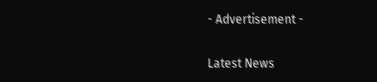- Advertisement -

Latest News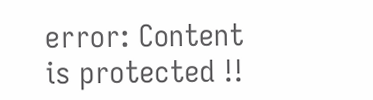error: Content is protected !!